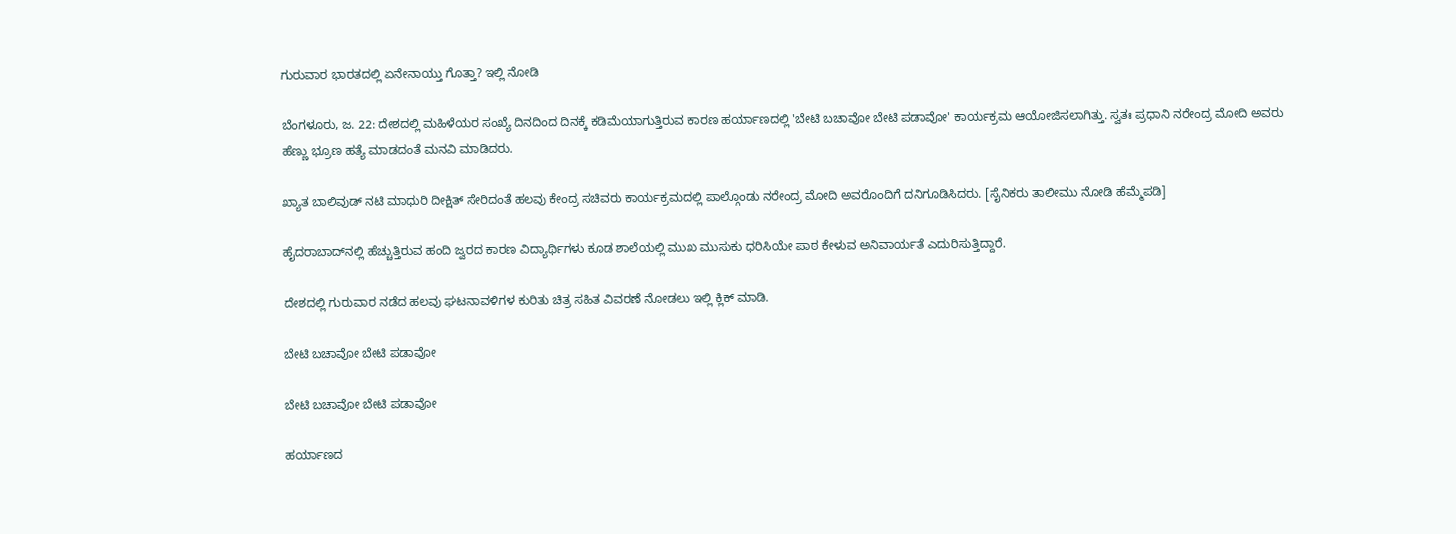ಗುರುವಾರ ಭಾರತದಲ್ಲಿ ಏನೇನಾಯ್ತು ಗೊತ್ತಾ? ಇಲ್ಲಿ ನೋಡಿ

ಬೆಂಗಳೂರು, ಜ. 22: ದೇಶದಲ್ಲಿ ಮಹಿಳೆಯರ ಸಂಖ್ಯೆ ದಿನದಿಂದ ದಿನಕ್ಕೆ ಕಡಿಮೆಯಾಗುತ್ತಿರುವ ಕಾರಣ ಹರ್ಯಾಣದಲ್ಲಿ 'ಬೇಟಿ ಬಚಾವೋ ಬೇಟಿ ಪಡಾವೋ' ಕಾರ್ಯಕ್ರಮ ಆಯೋಜಿಸಲಾಗಿತ್ತು. ಸ್ವತಃ ಪ್ರಧಾನಿ ನರೇಂದ್ರ ಮೋದಿ ಅವರು ಹೆಣ್ಣು ಭ್ರೂಣ ಹತ್ಯೆ ಮಾಡದಂತೆ ಮನವಿ ಮಾಡಿದರು.

ಖ್ಯಾತ ಬಾಲಿವುಡ್ ನಟಿ ಮಾಧುರಿ ದೀಕ್ಷಿತ್ ಸೇರಿದಂತೆ ಹಲವು ಕೇಂದ್ರ ಸಚಿವರು ಕಾರ್ಯಕ್ರಮದಲ್ಲಿ ಪಾಲ್ಗೊಂಡು ನರೇಂದ್ರ ಮೋದಿ ಅವರೊಂದಿಗೆ ದನಿಗೂಡಿಸಿದರು. [ಸೈನಿಕರು ತಾಲೀಮು ನೋಡಿ ಹೆಮ್ಮೆಪಡಿ]

ಹೈದರಾಬಾದ್‌ನಲ್ಲಿ ಹೆಚ್ಚುತ್ತಿರುವ ಹಂದಿ ಜ್ವರದ ಕಾರಣ ವಿದ್ಯಾರ್ಥಿಗಳು ಕೂಡ ಶಾಲೆಯಲ್ಲಿ ಮುಖ ಮುಸುಕು ಧರಿಸಿಯೇ ಪಾಠ ಕೇಳುವ ಅನಿವಾರ್ಯತೆ ಎದುರಿಸುತ್ತಿದ್ದಾರೆ.

ದೇಶದಲ್ಲಿ ಗುರುವಾರ ನಡೆದ ಹಲವು ಘಟನಾವಳಿಗಳ ಕುರಿತು ಚಿತ್ರ ಸಹಿತ ವಿವರಣೆ ನೋಡಲು ಇಲ್ಲಿ ಕ್ಲಿಕ್ ಮಾಡಿ.

ಬೇಟಿ ಬಚಾವೋ ಬೇಟಿ ಪಡಾವೋ

ಬೇಟಿ ಬಚಾವೋ ಬೇಟಿ ಪಡಾವೋ

ಹರ್ಯಾಣದ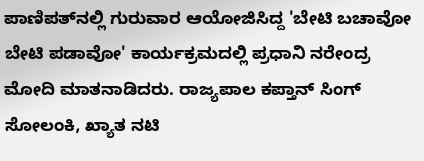ಪಾಣಿಪತ್‌ನಲ್ಲಿ ಗುರುವಾರ ಆಯೋಜಿಸಿದ್ದ 'ಬೇಟಿ ಬಚಾವೋ ಬೇಟಿ ಪಡಾವೋ' ಕಾರ್ಯಕ್ರಮದಲ್ಲಿ ಪ್ರಧಾನಿ ನರೇಂದ್ರ ಮೋದಿ ಮಾತನಾಡಿದರು. ರಾಜ್ಯಪಾಲ ಕಪ್ತಾನ್ ಸಿಂಗ್ ಸೋಲಂಕಿ, ಖ್ಯಾತ ನಟಿ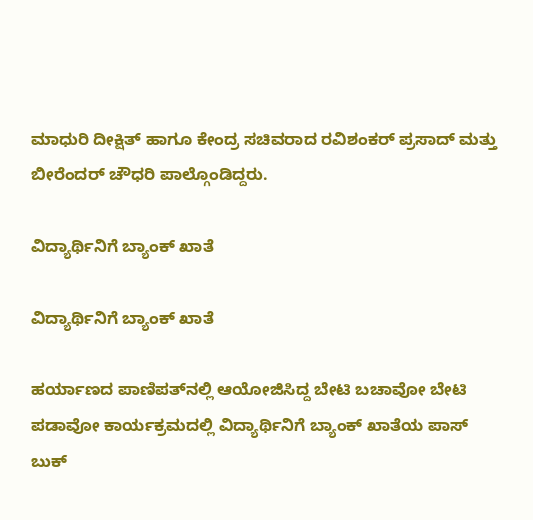ಮಾಧುರಿ ದೀಕ್ಷಿತ್ ಹಾಗೂ ಕೇಂದ್ರ ಸಚಿವರಾದ ರವಿಶಂಕರ್ ಪ್ರಸಾದ್ ಮತ್ತು ಬೀರೆಂದರ್ ಚೌಧರಿ ಪಾಲ್ಗೊಂಡಿದ್ದರು.

ವಿದ್ಯಾರ್ಥಿನಿಗೆ ಬ್ಯಾಂಕ್ ಖಾತೆ

ವಿದ್ಯಾರ್ಥಿನಿಗೆ ಬ್ಯಾಂಕ್ ಖಾತೆ

ಹರ್ಯಾಣದ ಪಾಣಿಪತ್‌ನಲ್ಲಿ ಆಯೋಜಿಸಿದ್ದ ಬೇಟಿ ಬಚಾವೋ ಬೇಟಿ ಪಡಾವೋ ಕಾರ್ಯಕ್ರಮದಲ್ಲಿ ವಿದ್ಯಾರ್ಥಿನಿಗೆ ಬ್ಯಾಂಕ್ ಖಾತೆಯ ಪಾಸ್ ಬುಕ್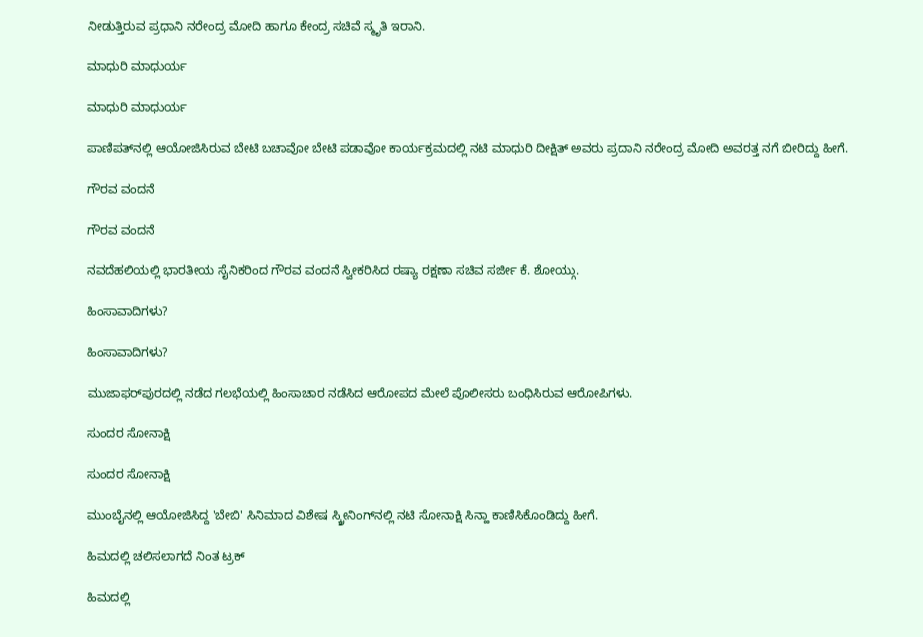ನೀಡುತ್ತಿರುವ ಪ್ರಧಾನಿ ನರೇಂದ್ರ ಮೋದಿ ಹಾಗೂ ಕೇಂದ್ರ ಸಚಿವೆ ಸ್ಮೃತಿ ಇರಾನಿ.

ಮಾಧುರಿ ಮಾಧುರ್ಯ

ಮಾಧುರಿ ಮಾಧುರ್ಯ

ಪಾಣಿಪತ್‌ನಲ್ಲಿ ಆಯೋಜಿಸಿರುವ ಬೇಟಿ ಬಚಾವೋ ಬೇಟಿ ಪಡಾವೋ ಕಾರ್ಯಕ್ರಮದಲ್ಲಿ ನಟಿ ಮಾಧುರಿ ದೀಕ್ಷಿತ್ ಅವರು ಪ್ರದಾನಿ ನರೇಂದ್ರ ಮೋದಿ ಅವರತ್ತ ನಗೆ ಬೀರಿದ್ದು ಹೀಗೆ.

ಗೌರವ ವಂದನೆ

ಗೌರವ ವಂದನೆ

ನವದೆಹಲಿಯಲ್ಲಿ ಭಾರತೀಯ ಸೈನಿಕರಿಂದ ಗೌರವ ವಂದನೆ ಸ್ವೀಕರಿಸಿದ ರಷ್ಯಾ ರಕ್ಷಣಾ ಸಚಿವ ಸರ್ಜೀ ಕೆ. ಶೋಯ್ಗು.

ಹಿಂಸಾವಾದಿಗಳು?

ಹಿಂಸಾವಾದಿಗಳು?

ಮುಜಾಫರ್‌ಪುರದಲ್ಲಿ ನಡೆದ ಗಲಭೆಯಲ್ಲಿ ಹಿಂಸಾಚಾರ ನಡೆಸಿದ ಆರೋಪದ ಮೇಲೆ ಪೊಲೀಸರು ಬಂಧಿಸಿರುವ ಆರೋಪಿಗಳು.

ಸುಂದರ ಸೋನಾಕ್ಷಿ

ಸುಂದರ ಸೋನಾಕ್ಷಿ

ಮುಂಬೈನಲ್ಲಿ ಆಯೋಜಿಸಿದ್ದ 'ಬೇಬಿ' ಸಿನಿಮಾದ ವಿಶೇಷ ಸ್ಕ್ರೀನಿಂಗ್‌ನಲ್ಲಿ ನಟಿ ಸೋನಾಕ್ಷಿ ಸಿನ್ಹಾ ಕಾಣಿಸಿಕೊಂಡಿದ್ದು ಹೀಗೆ.

ಹಿಮದಲ್ಲಿ ಚಲಿಸಲಾಗದೆ ನಿಂತ ಟ್ರಕ್

ಹಿಮದಲ್ಲಿ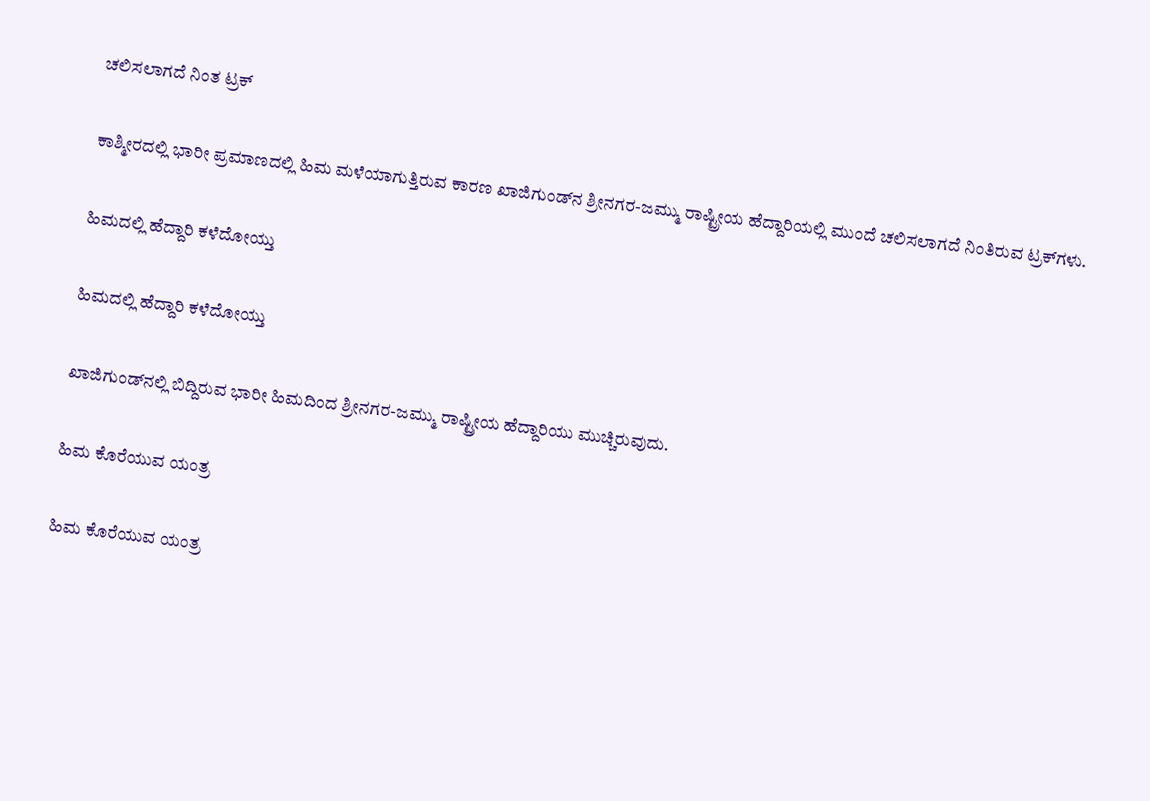ಚಲಿಸಲಾಗದೆ ನಿಂತ ಟ್ರಕ್

ಕಾಶ್ಮೀರದಲ್ಲಿ ಭಾರೀ ಪ್ರಮಾಣದಲ್ಲಿ ಹಿಮ ಮಳೆಯಾಗುತ್ತಿರುವ ಕಾರಣ ಖಾಜಿಗುಂಡ್‌ನ ಶ್ರೀನಗರ-ಜಮ್ಮು ರಾಷ್ಟ್ರೀಯ ಹೆದ್ದಾರಿಯಲ್ಲಿ ಮುಂದೆ ಚಲಿಸಲಾಗದೆ ನಿಂತಿರುವ ಟ್ರಕ್‌ಗಳು.

ಹಿಮದಲ್ಲಿ ಹೆದ್ದಾರಿ ಕಳೆದೋಯ್ತು

ಹಿಮದಲ್ಲಿ ಹೆದ್ದಾರಿ ಕಳೆದೋಯ್ತು

ಖಾಜಿಗುಂಡ್‌ನಲ್ಲಿ ಬಿದ್ದಿರುವ ಭಾರೀ ಹಿಮದಿಂದ ಶ್ರೀನಗರ-ಜಮ್ಮು ರಾಷ್ಟ್ರೀಯ ಹೆದ್ದಾರಿಯು ಮುಚ್ಚಿರುವುದು.

ಹಿಮ ಕೊರೆಯುವ ಯಂತ್ರ

ಹಿಮ ಕೊರೆಯುವ ಯಂತ್ರ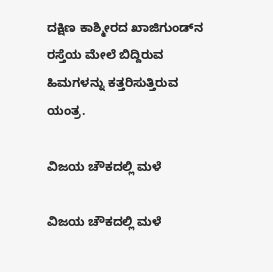ದಕ್ಷಿಣ ಕಾಶ್ಮೀರದ ಖಾಜಿಗುಂಡ್‌ನ ರಸ್ತೆಯ ಮೇಲೆ ಬಿದ್ದಿರುವ ಹಿಮಗಳನ್ನು ಕತ್ತರಿಸುತ್ತಿರುವ ಯಂತ್ರ.

ವಿಜಯ ಚೌಕದಲ್ಲಿ ಮಳೆ

ವಿಜಯ ಚೌಕದಲ್ಲಿ ಮಳೆ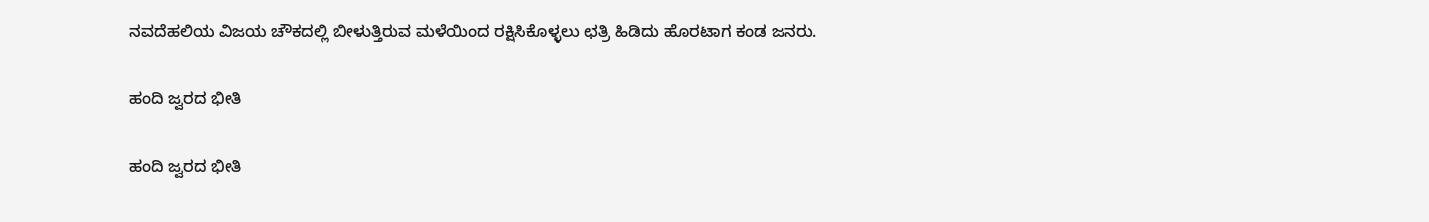ನವದೆಹಲಿಯ ವಿಜಯ ಚೌಕದಲ್ಲಿ ಬೀಳುತ್ತಿರುವ ಮಳೆಯಿಂದ ರಕ್ಷಿಸಿಕೊಳ್ಳಲು ಛತ್ರಿ ಹಿಡಿದು ಹೊರಟಾಗ ಕಂಡ ಜನರು.

ಹಂದಿ ಜ್ವರದ ಭೀತಿ

ಹಂದಿ ಜ್ವರದ ಭೀತಿ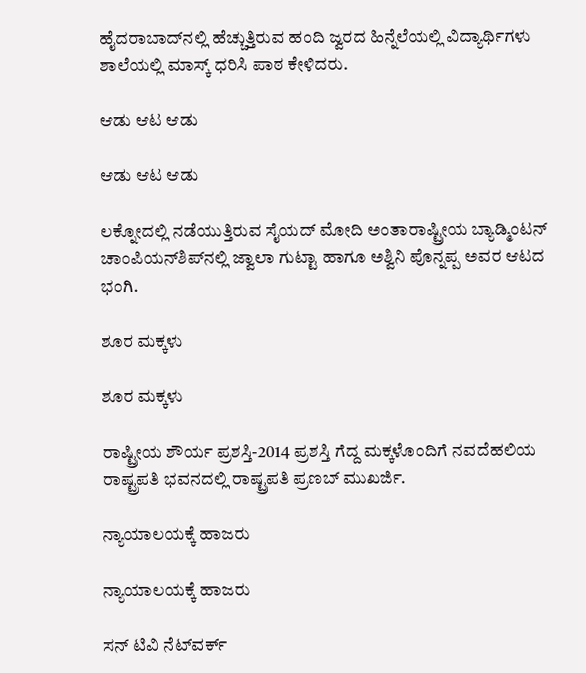ಹೈದರಾಬಾದ್‌ನಲ್ಲಿ ಹೆಚ್ಚುತ್ತಿರುವ ಹಂದಿ ಜ್ವರದ ಹಿನ್ನೆಲೆಯಲ್ಲಿ ವಿದ್ಯಾರ್ಥಿಗಳು ಶಾಲೆಯಲ್ಲಿ ಮಾಸ್ಕ್ ಧರಿಸಿ ಪಾಠ ಕೇಳಿದರು.

ಆಡು ಆಟ ಆಡು

ಆಡು ಆಟ ಆಡು

ಲಕ್ನೋದಲ್ಲಿ ನಡೆಯುತ್ತಿರುವ ಸೈಯದ್ ಮೋದಿ ಅಂತಾರಾಷ್ಟ್ರೀಯ ಬ್ಯಾಡ್ಮಿಂಟನ್ ಚಾಂಪಿಯನ್‌ಶಿಪ್‌ನಲ್ಲಿ ಜ್ವಾಲಾ ಗುಟ್ಟಾ ಹಾಗೂ ಅಶ್ವಿನಿ ಪೊನ್ನಪ್ಪ ಅವರ ಆಟದ ಭಂಗಿ.

ಶೂರ ಮಕ್ಕಳು

ಶೂರ ಮಕ್ಕಳು

ರಾಷ್ಟ್ರೀಯ ಶೌರ್ಯ ಪ್ರಶಸ್ತಿ-2014 ಪ್ರಶಸ್ತಿ ಗೆದ್ದ ಮಕ್ಕಳೊಂದಿಗೆ ನವದೆಹಲಿಯ ರಾಷ್ಟ್ರಪತಿ ಭವನದಲ್ಲಿ ರಾಷ್ಟ್ರಪತಿ ಪ್ರಣಬ್ ಮುಖರ್ಜಿ.

ನ್ಯಾಯಾಲಯಕ್ಕೆ ಹಾಜರು

ನ್ಯಾಯಾಲಯಕ್ಕೆ ಹಾಜರು

ಸನ್ ಟಿವಿ ನೆಟ್‌ವರ್ಕ್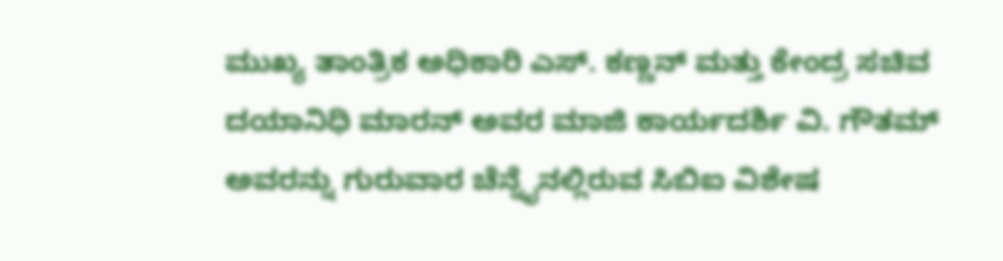ಮುಖ್ಯ ತಾಂತ್ರಿಕ ಅಧಿಕಾರಿ ಎಸ್. ಕಣ್ಣನ್ ಮತ್ತು ಕೇಂದ್ರ ಸಚಿವ ದಯಾನಿಧಿ ಮಾರನ್ ಅವರ ಮಾಜಿ ಕಾರ್ಯದರ್ಶಿ ವಿ. ಗೌತಮ್ ಅವರನ್ನು ಗುರುವಾರ ಚೆನ್ನೈನಲ್ಲಿರುವ ಸಿಬಿಐ ವಿಶೇಷ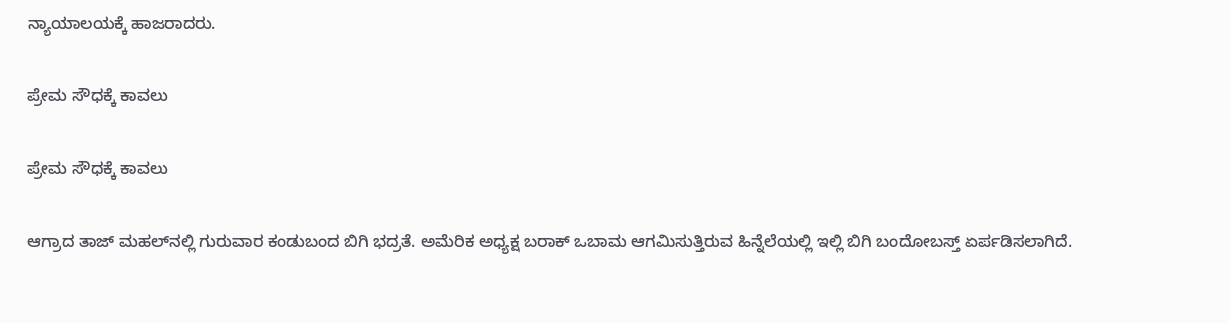ನ್ಯಾಯಾಲಯಕ್ಕೆ ಹಾಜರಾದರು.

ಪ್ರೇಮ ಸೌಧಕ್ಕೆ ಕಾವಲು

ಪ್ರೇಮ ಸೌಧಕ್ಕೆ ಕಾವಲು

ಆಗ್ರಾದ ತಾಜ್ ಮಹಲ್‌ನಲ್ಲಿ ಗುರುವಾರ ಕಂಡುಬಂದ ಬಿಗಿ ಭದ್ರತೆ. ಅಮೆರಿಕ ಅಧ್ಯಕ್ಷ ಬರಾಕ್ ಒಬಾಮ ಆಗಮಿಸುತ್ತಿರುವ ಹಿನ್ನೆಲೆಯಲ್ಲಿ ಇಲ್ಲಿ ಬಿಗಿ ಬಂದೋಬಸ್ತ್ ಏರ್ಪಡಿಸಲಾಗಿದೆ.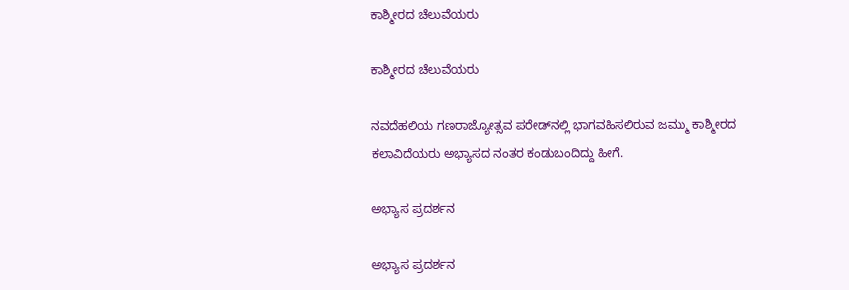ಕಾಶ್ಮೀರದ ಚೆಲುವೆಯರು

ಕಾಶ್ಮೀರದ ಚೆಲುವೆಯರು

ನವದೆಹಲಿಯ ಗಣರಾಜ್ಯೋತ್ಸವ ಪರೇಡ್‌ನಲ್ಲಿ ಭಾಗವಹಿಸಲಿರುವ ಜಮ್ಮು ಕಾಶ್ಮೀರದ ಕಲಾವಿದೆಯರು ಅಭ್ಯಾಸದ ನಂತರ ಕಂಡುಬಂದಿದ್ದು ಹೀಗೆ.

ಅಭ್ಯಾಸ ಪ್ರದರ್ಶನ

ಅಭ್ಯಾಸ ಪ್ರದರ್ಶನ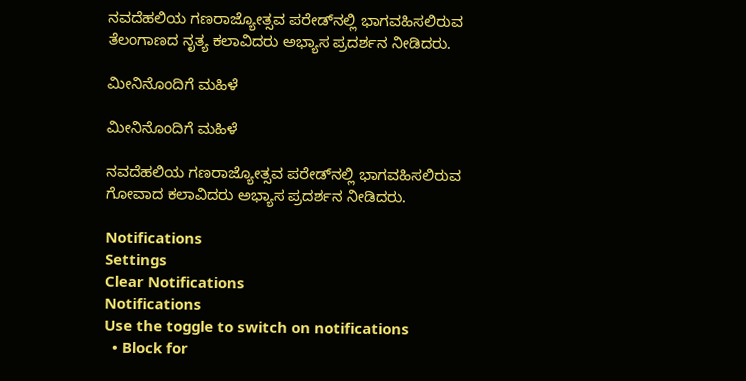ನವದೆಹಲಿಯ ಗಣರಾಜ್ಯೋತ್ಸವ ಪರೇಡ್‌ನಲ್ಲಿ ಭಾಗವಹಿಸಲಿರುವ ತೆಲಂಗಾಣದ ನೃತ್ಯ ಕಲಾವಿದರು ಅಭ್ಯಾಸ ಪ್ರದರ್ಶನ ನೀಡಿದರು.

ಮೀನಿನೊಂದಿಗೆ ಮಹಿಳೆ

ಮೀನಿನೊಂದಿಗೆ ಮಹಿಳೆ

ನವದೆಹಲಿಯ ಗಣರಾಜ್ಯೋತ್ಸವ ಪರೇಡ್‌ನಲ್ಲಿ ಭಾಗವಹಿಸಲಿರುವ ಗೋವಾದ ಕಲಾವಿದರು ಅಭ್ಯಾಸ ಪ್ರದರ್ಶನ ನೀಡಿದರು.

Notifications
Settings
Clear Notifications
Notifications
Use the toggle to switch on notifications
  • Block for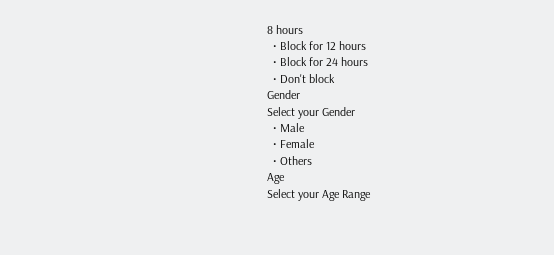8 hours
  • Block for 12 hours
  • Block for 24 hours
  • Don't block
Gender
Select your Gender
  • Male
  • Female
  • Others
Age
Select your Age Range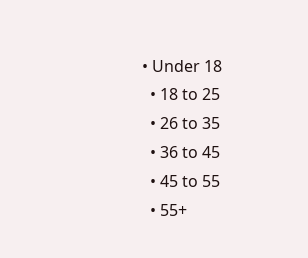• Under 18
  • 18 to 25
  • 26 to 35
  • 36 to 45
  • 45 to 55
  • 55+